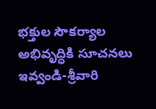భక్తుల సౌకర్యాల అభివృద్ధికి సూచనలు ఇవ్వండి-శ్రీవారి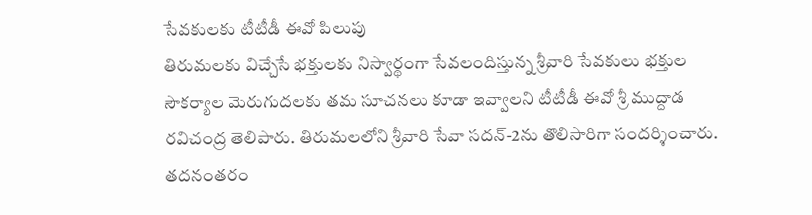సేవకులకు టీటీడీ ఈవో పిలుపు
తిరుమలకు విచ్చేసే భక్తులకు నిస్వార్థంగా సేవలందిస్తున్న శ్రీవారి సేవకులు భక్తుల సౌకర్యాల మెరుగుదలకు తమ సూచనలు కూడా ఇవ్వాలని టీటీడీ ఈవో శ్రీ ముద్దాడ రవిచంద్ర తెలిపారు. తిరుమలలోని శ్రీవారి సేవా సదన్-2ను తొలిసారిగా సందర్శించారు. తదనంతరం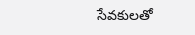సేవకులతో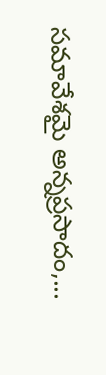సమావేశమై అన్నప్రసాదం,...